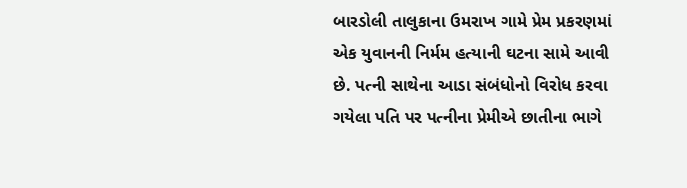બારડોલી તાલુકાના ઉમરાખ ગામે પ્રેમ પ્રકરણમાં એક યુવાનની નિર્મમ હત્યાની ઘટના સામે આવી છે. પત્ની સાથેના આડા સંબંધોનો વિરોધ કરવા ગયેલા પતિ પર પત્નીના પ્રેમીએ છાતીના ભાગે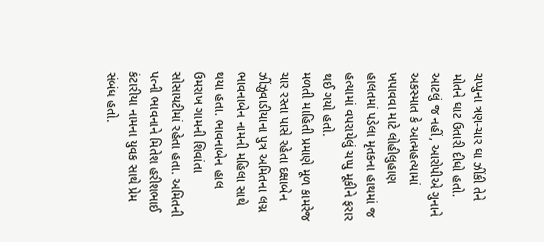ચપ્પુના ત્રણ-ચાર ઘા ઝીંકી તેને મોતને ઘાટ ઉતારી દીધો હતો. આટલું જ નહીં, આરોપીએ ગુનાને અકસ્માત કે આત્મહત્યામાં ખપાવવા માટે લોહીલુહાણ હાલતમાં પડેલા મૃતકના હાથમાં જ હત્યામાં વપરાયેલું ચપ્પુ મૂકીને ફરાર થઈ ગયો હતો.
મળતી માહિતી પ્રમાણે મૂળ કામરેજ ચાર રસ્તા પાસે રહેતા દક્ષાબેન ઝીંઝુવાડીયાના પુત્ર અમિતના લગ્ન ભાવનાબેન નામની મહિલા સાથે થયા હતા. ભાવનાબેન હાલ ઉમરાખ ગામની શિવાંતા સોસાયટીમાં રહેતા હતા. અમિતની પત્ની ભાવનાને મિતેશ હરીશભાઈ કંટારીયા નામના યુવક સાથે પ્રેમ સંબંધ હતો.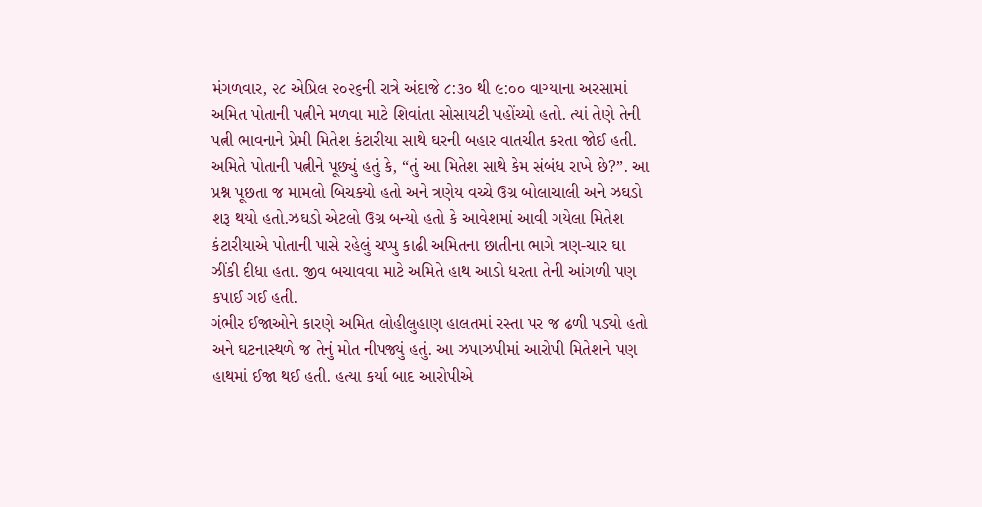મંગળવાર, ૨૮ એપ્રિલ ૨૦૨૬ની રાત્રે અંદાજે ૮:૩૦ થી ૯:૦૦ વાગ્યાના અરસામાં અમિત પોતાની પત્નીને મળવા માટે શિવાંતા સોસાયટી પહોંચ્યો હતો. ત્યાં તેણે તેની પત્ની ભાવનાને પ્રેમી મિતેશ કંટારીયા સાથે ઘરની બહાર વાતચીત કરતા જોઈ હતી. અમિતે પોતાની પત્નીને પૂછ્યું હતું કે, “તું આ મિતેશ સાથે કેમ સંબંધ રાખે છે?”. આ પ્રશ્ન પૂછતા જ મામલો બિચક્યો હતો અને ત્રણેય વચ્ચે ઉગ્ર બોલાચાલી અને ઝઘડો શરૂ થયો હતો.ઝઘડો એટલો ઉગ્ર બન્યો હતો કે આવેશમાં આવી ગયેલા મિતેશ કંટારીયાએ પોતાની પાસે રહેલું ચપ્પુ કાઢી અમિતના છાતીના ભાગે ત્રણ-ચાર ઘા ઝીંકી દીધા હતા. જીવ બચાવવા માટે અમિતે હાથ આડો ધરતા તેની આંગળી પણ કપાઈ ગઈ હતી.
ગંભીર ઈજાઓને કારણે અમિત લોહીલુહાણ હાલતમાં રસ્તા પર જ ઢળી પડ્યો હતો અને ઘટનાસ્થળે જ તેનું મોત નીપજ્યું હતું. આ ઝપાઝપીમાં આરોપી મિતેશને પણ હાથમાં ઈજા થઈ હતી. હત્યા કર્યા બાદ આરોપીએ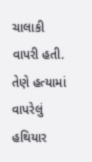ચાલાકી વાપરી હતી. તેણે હત્યામાં વાપરેલું હથિયાર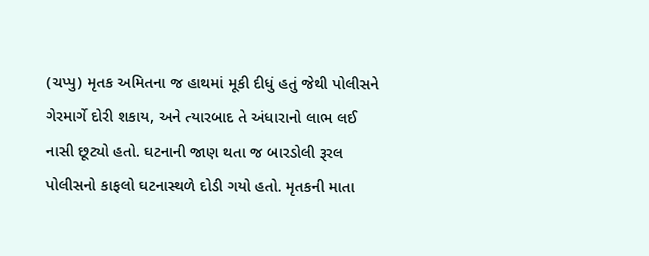(ચપ્પુ) મૃતક અમિતના જ હાથમાં મૂકી દીધું હતું જેથી પોલીસને ગેરમાર્ગે દોરી શકાય, અને ત્યારબાદ તે અંધારાનો લાભ લઈ નાસી છૂટ્યો હતો. ઘટનાની જાણ થતા જ બારડોલી રૂરલ પોલીસનો કાફલો ઘટનાસ્થળે દોડી ગયો હતો. મૃતકની માતા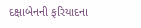દક્ષાબેનની ફરિયાદના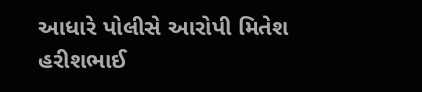આધારે પોલીસે આરોપી મિતેશ હરીશભાઈ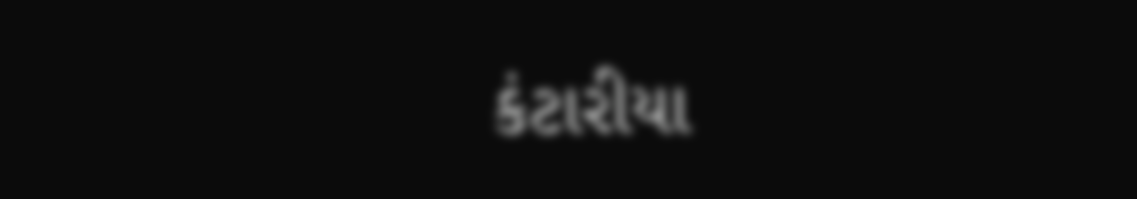કંટારીયા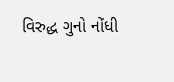વિરુદ્ધ ગુનો નોંધી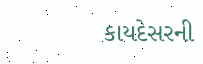કાયદેસરની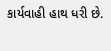કાર્યવાહી હાથ ધરી છે.